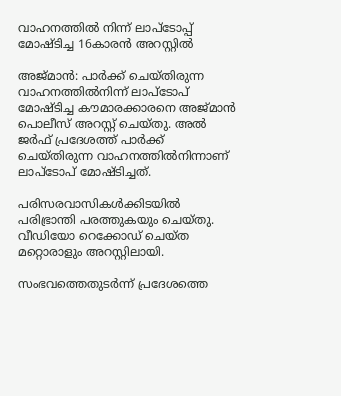വാഹനത്തിൽ നിന്ന് ലാപ്‌ടോപ്പ് മോഷ്ടിച്ച 16കാരൻ അറസ്റ്റിൽ

അജ്മാന്‍: പാർക്ക് ചെയ്തിരുന്ന വാഹനത്തിൽനിന്ന് ലാപ്‌ടോപ് മോഷ്ടിച്ച കൗമാരക്കാരനെ അജ്മാൻ പൊലീസ് അറസ്റ്റ് ചെയ്തു. അൽ ജർഫ് പ്രദേശത്ത് പാർക്ക് ചെയ്തിരുന്ന വാഹനത്തിൽനിന്നാണ് ലാപ്‌ടോപ് മോഷ്ടിച്ചത്.

പരിസരവാസികൾക്കിടയിൽ പരിഭ്രാന്തി പരത്തുകയും ചെയ്തു. വീഡിയോ റെക്കോഡ് ചെയ്ത മറ്റൊരാളും അറസ്റ്റിലായി.

സംഭവത്തെതുടര്‍ന്ന് പ്രദേശത്തെ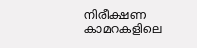നിരീക്ഷണ കാമറകളിലെ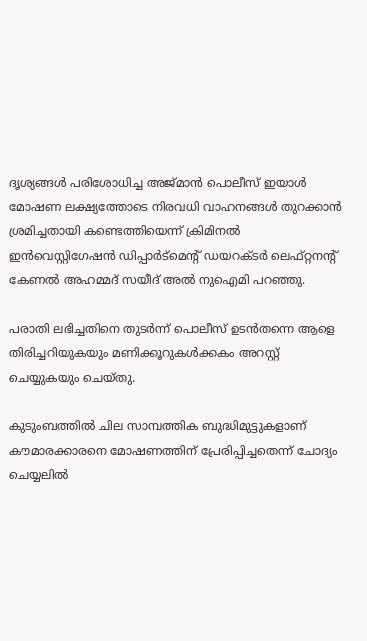ദൃശ്യങ്ങൾ പരിശോധിച്ച അജ്മാൻ പൊലീസ് ഇയാള്‍ മോഷണ ലക്ഷ്യത്തോടെ നിരവധി വാഹനങ്ങൾ തുറക്കാന്‍ ശ്രമിച്ചതായി കണ്ടെത്തിയെന്ന് ക്രിമിനൽ ഇൻവെസ്റ്റിഗേഷൻ ഡിപ്പാർട്മെന്‍റ് ഡയറക്ടർ ലെഫ്റ്റനന്‍റ് കേണൽ അഹമ്മദ് സയീദ് അൽ നുഐമി പറഞ്ഞു.

പരാതി ലഭിച്ചതിനെ തുടര്‍ന്ന് പൊലീസ് ഉടൻതന്നെ ആളെ തിരിച്ചറിയുകയും മണിക്കൂറുകൾക്കകം അറസ്റ്റ് ചെയ്യുകയും ചെയ്തു.

കുടുംബത്തിൽ ചില സാമ്പത്തിക ബുദ്ധിമുട്ടുകളാണ് കൗമാരക്കാരനെ മോഷണത്തിന് പ്രേരിപ്പിച്ചതെന്ന് ചോദ്യം ചെയ്യലില്‍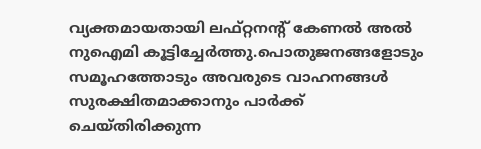വ്യക്തമായതായി ലഫ്റ്റനന്‍റ് കേണൽ അൽ നുഐമി കൂട്ടിച്ചേർത്തു.പൊതുജനങ്ങളോടും സമൂഹത്തോടും അവരുടെ വാഹനങ്ങൾ സുരക്ഷിതമാക്കാനും പാർക്ക് ചെയ്തിരിക്കുന്ന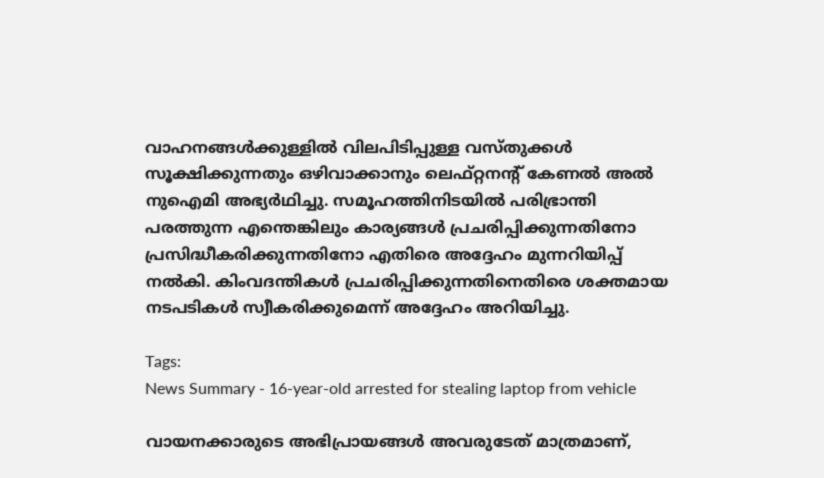വാഹനങ്ങൾക്കുള്ളിൽ വിലപിടിപ്പുള്ള വസ്തുക്കൾ സൂക്ഷിക്കുന്നതും ഒഴിവാക്കാനും ലെഫ്റ്റനന്‍റ് കേണൽ അൽ നുഐമി അഭ്യർഥിച്ചു. സമൂഹത്തിനിടയില്‍ പരിഭ്രാന്തി പരത്തുന്ന എന്തെങ്കിലും കാര്യങ്ങൾ പ്രചരിപ്പിക്കുന്നതിനോ പ്രസിദ്ധീകരിക്കുന്നതിനോ എതിരെ അദ്ദേഹം മുന്നറിയിപ്പ് നൽകി. കിംവദന്തികൾ പ്രചരിപ്പിക്കുന്നതിനെതിരെ ശക്തമായ നടപടികള്‍ സ്വീകരിക്കുമെന്ന് അദ്ദേഹം അറിയിച്ചു.

Tags:
News Summary - 16-year-old arrested for stealing laptop from vehicle

വായനക്കാരുടെ അഭിപ്രായങ്ങള്‍ അവരുടേത് മാത്രമാണ്,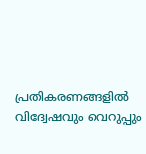പ്രതികരണങ്ങളിൽ വിദ്വേഷവും വെറുപ്പും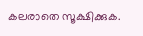കലരാതെ സൂക്ഷിക്കുക.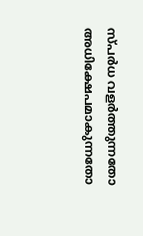സ്പർധ വളർത്തുന്നതോ അധിക്ഷേപമാകുന്നതോ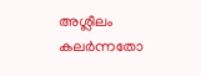അശ്ലീലം കലർന്നതോ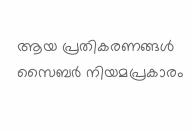ആയ പ്രതികരണങ്ങൾ സൈബർ നിയമപ്രകാരം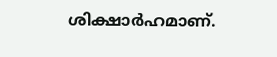ശിക്ഷാർഹമാണ്.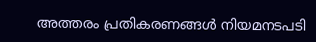അത്തരം പ്രതികരണങ്ങൾ നിയമനടപടി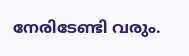നേരിടേണ്ടി വരും.